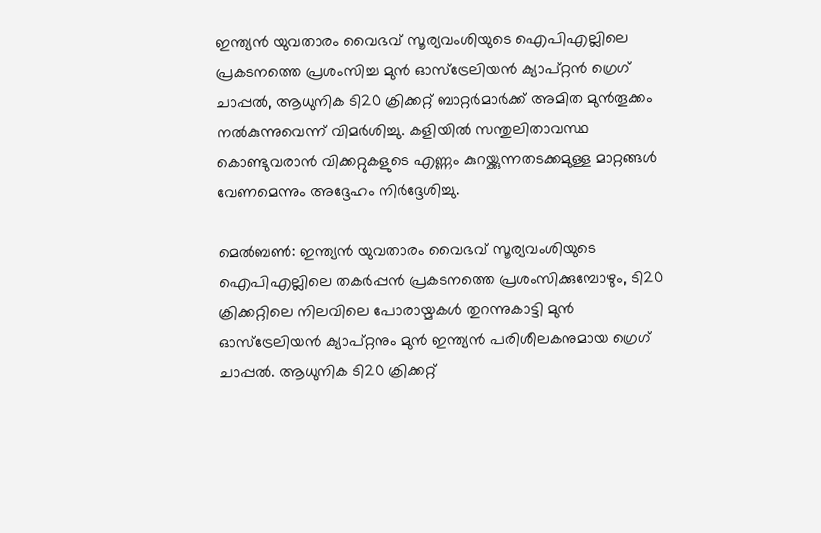ഇന്ത്യൻ യുവതാരം വൈഭവ് സൂര്യവംശിയുടെ ഐപിഎല്ലിലെ പ്രകടനത്തെ പ്രശംസിച്ച മുൻ ഓസ്ട്രേലിയൻ ക്യാപ്റ്റൻ ഗ്രെഗ് ചാപ്പൽ, ആധുനിക ടി20 ക്രിക്കറ്റ് ബാറ്റർമാർക്ക് അമിത മുൻതൂക്കം നൽകുന്നുവെന്ന് വിമർശിച്ചു. കളിയിൽ സന്തുലിതാവസ്ഥ കൊണ്ടുവരാൻ വിക്കറ്റുകളുടെ എണ്ണം കുറയ്ക്കുന്നതടക്കമുള്ള മാറ്റങ്ങൾ വേണമെന്നും അദ്ദേഹം നിർദ്ദേശിച്ചു.

മെല്‍ബണ്‍: ഇന്ത്യന്‍ യുവതാരം വൈഭവ് സൂര്യവംശിയുടെ ഐപിഎല്ലിലെ തകര്‍പ്പന്‍ പ്രകടനത്തെ പ്രശംസിക്കുമ്പോഴും, ടി20 ക്രിക്കറ്റിലെ നിലവിലെ പോരായ്മകള്‍ തുറന്നുകാട്ടി മുന്‍ ഓസ്ട്രേലിയന്‍ ക്യാപ്റ്റനും മുന്‍ ഇന്ത്യന്‍ പരിശീലകനുമായ ഗ്രെഗ് ചാപ്പല്‍. ആധുനിക ടി20 ക്രിക്കറ്റ്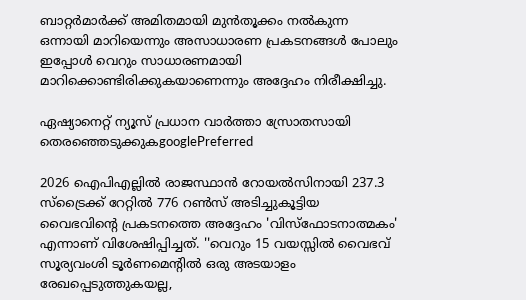ബാറ്റര്‍മാര്‍ക്ക് അമിതമായി മുന്‍തൂക്കം നല്‍കുന്ന ഒന്നായി മാറിയെന്നും അസാധാരണ പ്രകടനങ്ങള്‍ പോലും ഇപ്പോള്‍ വെറും സാധാരണമായി മാറിക്കൊണ്ടിരിക്കുകയാണെന്നും അദ്ദേഹം നിരീക്ഷിച്ചു.

ഏഷ്യാനെറ്റ് ന്യൂസ് പ്രധാന വാർത്താ സ്രോതസായി തെരഞ്ഞെടുക്കുകgooglePreferred

2026 ഐപിഎല്ലില്‍ രാജസ്ഥാന്‍ റോയല്‍സിനായി 237.3 സ്‌ട്രൈക്ക് റേറ്റില്‍ 776 റണ്‍സ് അടിച്ചുകൂട്ടിയ വൈഭവിന്റെ പ്രകടനത്തെ അദ്ദേഹം 'വിസ്‌ഫോടനാത്മകം' എന്നാണ് വിശേഷിപ്പിച്ചത്. ''വെറും 15 വയസ്സില്‍ വൈഭവ് സൂര്യവംശി ടൂര്‍ണമെന്റില്‍ ഒരു അടയാളം രേഖപ്പെടുത്തുകയല്ല,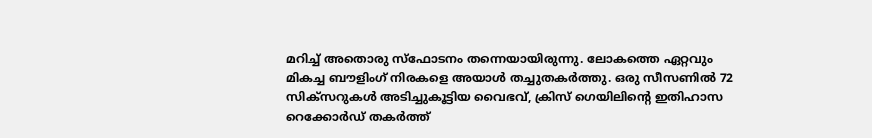മറിച്ച് അതൊരു സ്‌ഫോടനം തന്നെയായിരുന്നു. ലോകത്തെ ഏറ്റവും മികച്ച ബൗളിംഗ് നിരകളെ അയാള്‍ തച്ചുതകര്‍ത്തു. ഒരു സീസണില്‍ 72 സിക്‌സറുകള്‍ അടിച്ചുകൂട്ടിയ വൈഭവ്, ക്രിസ് ഗെയിലിന്റെ ഇതിഹാസ റെക്കോര്‍ഡ് തകര്‍ത്ത്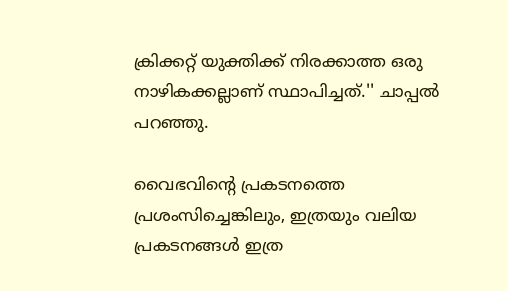ക്രിക്കറ്റ് യുക്തിക്ക് നിരക്കാത്ത ഒരു നാഴികക്കല്ലാണ് സ്ഥാപിച്ചത്.'' ചാപ്പല്‍ പറഞ്ഞു.

വൈഭവിന്റെ പ്രകടനത്തെ പ്രശംസിച്ചെങ്കിലും, ഇത്രയും വലിയ പ്രകടനങ്ങള്‍ ഇത്ര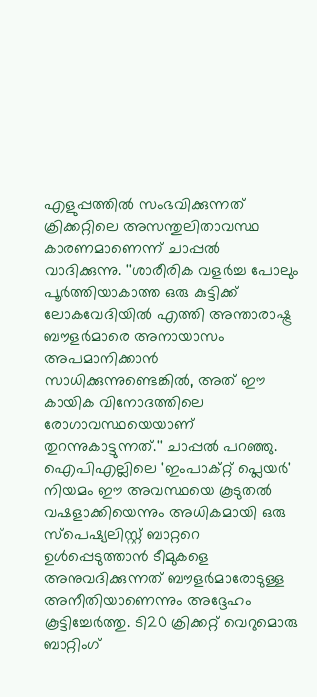എളുപ്പത്തില്‍ സംഭവിക്കുന്നത് ക്രിക്കറ്റിലെ അസന്തുലിതാവസ്ഥ കാരണമാണെന്ന് ചാപ്പല്‍ വാദിക്കുന്നു. ''ശാരീരിക വളര്‍ച്ച പോലും പൂര്‍ത്തിയാകാത്ത ഒരു കുട്ടിക്ക് ലോകവേദിയില്‍ എത്തി അന്താരാഷ്ട്ര ബൗളര്‍മാരെ അനായാസം അപമാനിക്കാന്‍ സാധിക്കുന്നുണ്ടെങ്കില്‍, അത് ഈ കായിക വിനോദത്തിലെ രോഗാവസ്ഥയെയാണ് തുറന്നുകാട്ടുന്നത്.'' ചാപ്പല്‍ പറഞ്ഞു. ഐപിഎല്ലിലെ 'ഇംപാക്റ്റ് പ്ലെയര്‍' നിയമം ഈ അവസ്ഥയെ കൂടുതല്‍ വഷളാക്കിയെന്നും അധികമായി ഒരു സ്‌പെഷ്യലിസ്റ്റ് ബാറ്ററെ ഉള്‍പ്പെടുത്താന്‍ ടീമുകളെ അനുവദിക്കുന്നത് ബൗളര്‍മാരോടുള്ള അനീതിയാണെന്നും അദ്ദേഹം കൂട്ടിച്ചേര്‍ത്തു. ടി20 ക്രിക്കറ്റ് വെറുമൊരു ബാറ്റിംഗ്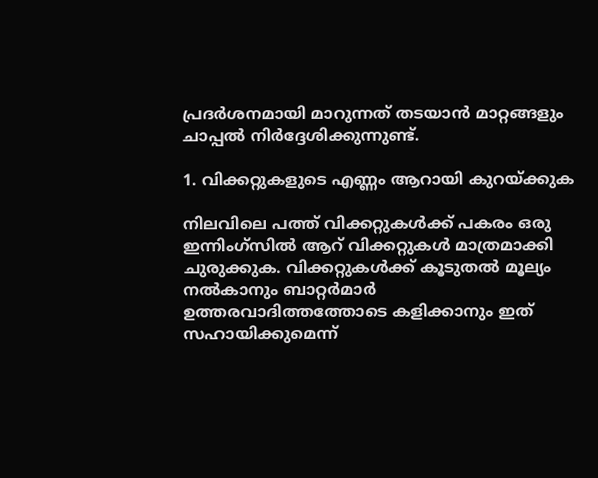പ്രദര്‍ശനമായി മാറുന്നത് തടയാന്‍ മാറ്റങ്ങളും ചാപ്പല്‍ നിര്‍ദ്ദേശിക്കുന്നുണ്ട്.

1. വിക്കറ്റുകളുടെ എണ്ണം ആറായി കുറയ്ക്കുക

നിലവിലെ പത്ത് വിക്കറ്റുകള്‍ക്ക് പകരം ഒരു ഇന്നിംഗ്‌സില്‍ ആറ് വിക്കറ്റുകള്‍ മാത്രമാക്കി ചുരുക്കുക. വിക്കറ്റുകള്‍ക്ക് കൂടുതല്‍ മൂല്യം നല്‍കാനും ബാറ്റര്‍മാര്‍ ഉത്തരവാദിത്തത്തോടെ കളിക്കാനും ഇത് സഹായിക്കുമെന്ന്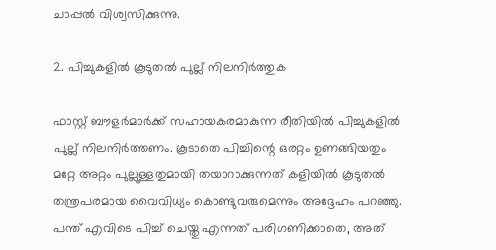ചാപ്പല്‍ വിശ്വസിക്കുന്നു.

2. പിച്ചുകളില്‍ കൂടുതല്‍ പുല്ല് നിലനിര്‍ത്തുക

ഫാസ്റ്റ് ബൗളര്‍മാര്‍ക്ക് സഹായകരമാകുന്ന രീതിയില്‍ പിച്ചുകളില്‍ പുല്ല് നിലനിര്‍ത്തണം. കൂടാതെ പിച്ചിന്റെ ഒരറ്റം ഉണങ്ങിയതും മറ്റേ അറ്റം പുല്ലുള്ളതുമായി തയാറാക്കുന്നത് കളിയില്‍ കൂടുതല്‍ തന്ത്രപരമായ വൈവിധ്യം കൊണ്ടുവരുമെന്നും അദ്ദേഹം പറഞ്ഞു. പന്ത് എവിടെ പിച്ച് ചെയ്തു എന്നത് പരിഗണിക്കാതെ, അത്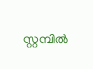സ്റ്റമ്പില്‍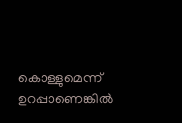കൊള്ളുമെന്ന് ഉറപ്പാണെങ്കില്‍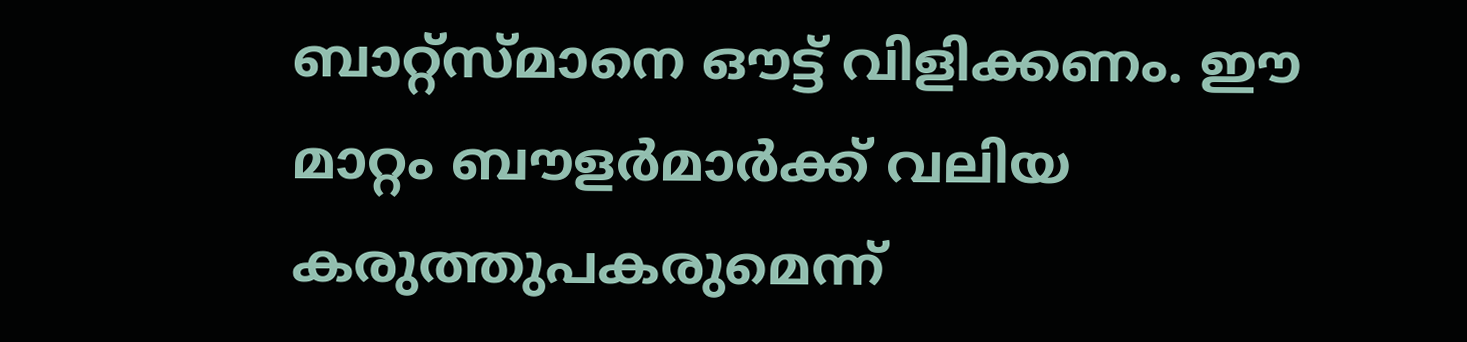ബാറ്റ്സ്മാനെ ഔട്ട് വിളിക്കണം. ഈ മാറ്റം ബൗളര്‍മാര്‍ക്ക് വലിയ കരുത്തുപകരുമെന്ന്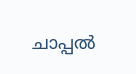ചാപ്പല്‍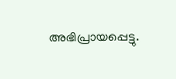അഭിപ്രായപ്പെട്ടു.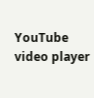YouTube video player